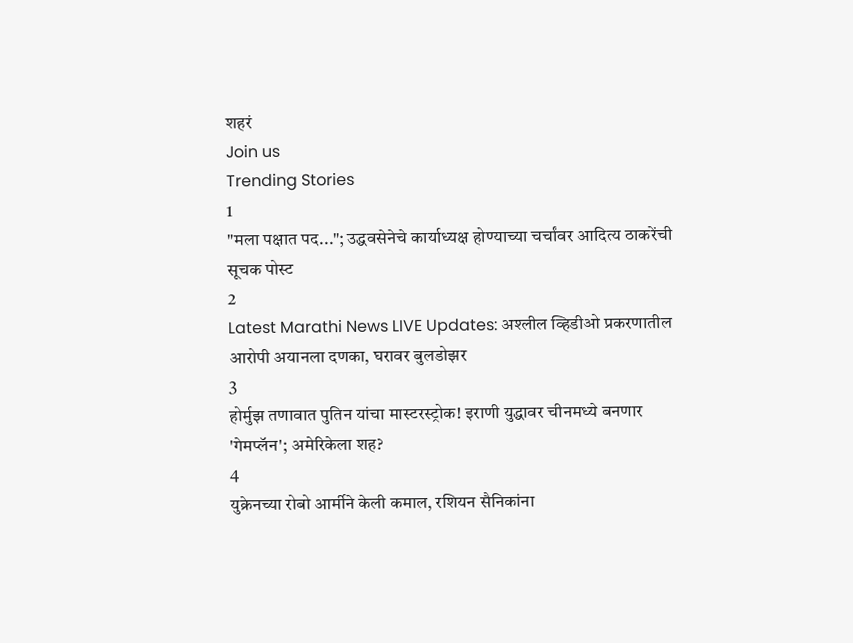शहरं
Join us
Trending Stories
1
"मला पक्षात पद..."; उद्धवसेनेचे कार्याध्यक्ष होण्याच्या चर्चांवर आदित्य ठाकरेंची सूचक पोस्ट
2
Latest Marathi News LIVE Updates: अश्लील व्हिडीओ प्रकरणातील आरोपी अयानला दणका, घरावर बुलडोझर
3
होर्मुझ तणावात पुतिन यांचा मास्टरस्ट्रोक! इराणी युद्धावर चीनमध्ये बनणार 'गेमप्लॅन'; अमेरिकेला शह?
4
युक्रेनच्या रोबो आर्मीने केली कमाल, रशियन सैनिकांना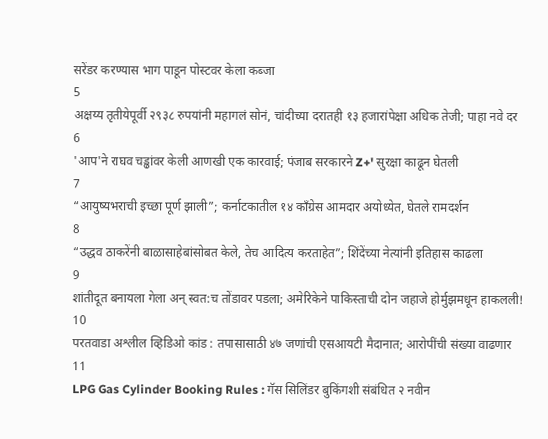सरेंडर करण्यास भाग पाडून पोस्टवर केला कब्जा
5
अक्षय्य तृतीयेपूर्वी २९३८ रुपयांनी महागलं सोनं, चांदीच्या दरातही १३ हजारांपेक्षा अधिक तेजी; पाहा नवे दर
6
'आप'ने राघव चड्ढांवर केली आणखी एक कारवाई; पंजाब सरकारने Z+' सुरक्षा काढून घेतली
7
“आयुष्यभराची इच्छा पूर्ण झाली”; कर्नाटकातील १४ काँग्रेस आमदार अयोध्येत, घेतले रामदर्शन
8
“उद्धव ठाकरेंनी बाळासाहेबांसोबत केले, तेच आदित्य करताहेत”; शिंदेंच्या नेत्यांनी इतिहास काढला
9
शांतीदूत बनायला गेला अन् स्वत:च तोंडावर पडला; अमेरिकेने पाकिस्ताची दोन जहाजे होर्मुझमधून हाकलली!
10
परतवाडा अश्लील व्हिडिओ कांड : तपासासाठी ४७ जणांची एसआयटी मैदानात; आरोपींची संख्या वाढणार
11
LPG Gas Cylinder Booking Rules : गॅस सिलिंडर बुकिंगशी संबंधित २ नवीन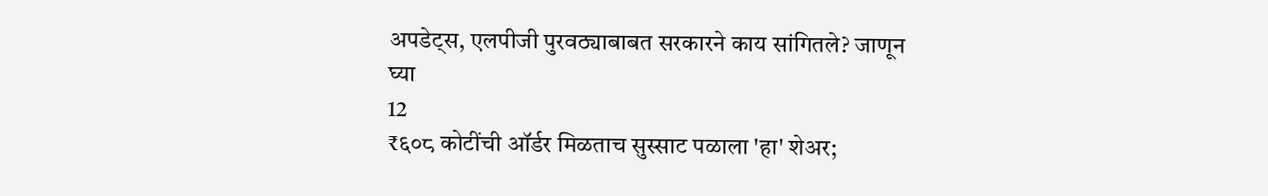अपडेट्स, एलपीजी पुरवठ्याबाबत सरकारने काय सांगितले? जाणून घ्या
12
₹६०८ कोटींची ऑर्डर मिळताच सुस्साट पळाला 'हा' शेअर;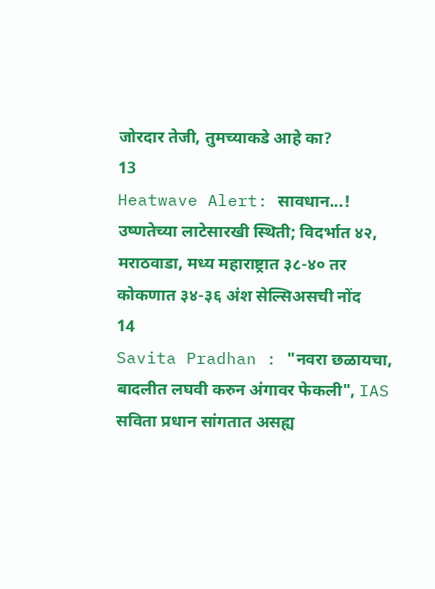जोरदार तेजी, तुमच्याकडे आहे का?
13
Heatwave Alert: सावधान...! उष्णतेच्या लाटेसारखी स्थिती; विदर्भात ४२, मराठवाडा, मध्य महाराष्ट्रात ३८-४० तर कोकणात ३४-३६ अंश सेल्सिअसची नोंद
14
Savita Pradhan : "नवरा छळायचा, बादलीत लघवी करुन अंगावर फेकली", IAS सविता प्रधान सांगतात असह्य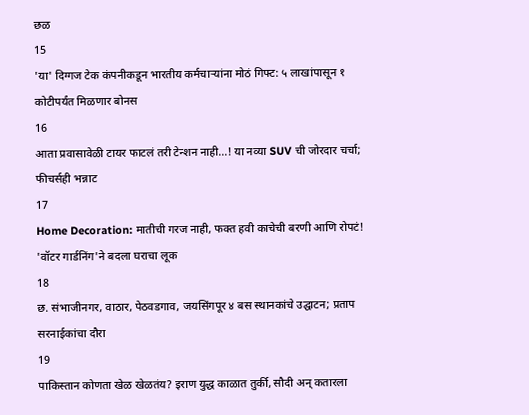छळ
15
'या' दिग्गज टेक कंपनीकडून भारतीय कर्मचाऱ्यांना मोठं गिफ्ट: ५ लाखांपासून १ कोटीपर्यंत मिळणार बोनस
16
आता प्रवासावेळी टायर फाटलं तरी टेन्शन नाही...! या नव्या SUV ची जोरदार चर्चा; फीचर्सही भन्नाट
17
Home Decoration: मातीची गरज नाही, फक्त हवी काचेची बरणी आणि रोपटं! 'वॉटर गार्डनिंग'ने बदला घराचा लूक
18
छ. संभाजीनगर, वाठार, पेठवडगाव, जयसिंगपूर ४ बस स्थानकांचे उद्घाटन; प्रताप सरनाईकांचा दौरा
19
पाकिस्तान कोणता खेळ खेळतंय? इराण युद्ध काळात तुर्की, सौदी अन् कतारला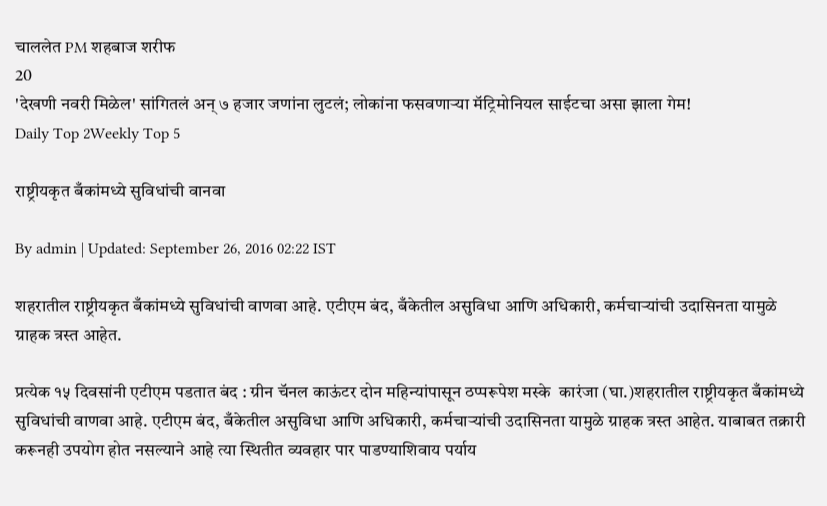चाललेत PM शहबाज शरीफ
20
'देखणी नवरी मिळेल' सांगितलं अन् ७ हजार जणांना लुटलं; लोकांना फसवणाऱ्या मॅट्रिमोनियल साईटचा असा झाला गेम!
Daily Top 2Weekly Top 5

राष्ट्रीयकृत बँकांमध्ये सुविधांची वानवा

By admin | Updated: September 26, 2016 02:22 IST

शहरातील राष्ट्रीयकृत बँकांमध्ये सुविधांची वाणवा आहे. एटीएम बंद, बँकेतील असुविधा आणि अधिकारी, कर्मचाऱ्यांची उदासिनता यामुळे ग्राहक त्रस्त आहेत.

प्रत्येक १५ दिवसांनी एटीएम पडतात बंद : ग्रीन चॅनल काऊंटर दोन महिन्यांपासून ठप्परूपेश मस्के  कारंजा (घा.)शहरातील राष्ट्रीयकृत बँकांमध्ये सुविधांची वाणवा आहे. एटीएम बंद, बँकेतील असुविधा आणि अधिकारी, कर्मचाऱ्यांची उदासिनता यामुळे ग्राहक त्रस्त आहेत. याबाबत तक्रारी करूनही उपयोग होत नसल्याने आहे त्या स्थितीत व्यवहार पार पाडण्याशिवाय पर्याय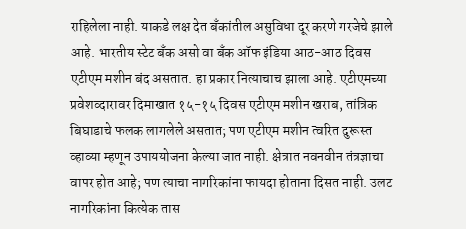राहिलेला नाही. याकडे लक्ष देत बँकांतील असुविधा दूर करणे गरजेचे झाले आहे. भारतीय स्टेट बँक असो वा बँक ऑफ इंडिया आठ-आठ दिवस एटीएम मशीन बंद असतात. हा प्रकार नित्याचाच झाला आहे. एटीएमच्या प्रवेशव्दारावर दिमाखात १५-१५ दिवस एटीएम मशीन खराब, तांत्रिक बिघाडाचे फलक लागलेले असतात; पण एटीएम मशीन त्वरित दुरूस्त व्हाव्या म्हणून उपाययोजना केल्या जात नाही. क्षेत्रात नवनवीन तंत्रज्ञाचा वापर होत आहे; पण त्याचा नागरिकांना फायदा होताना दिसत नाही. उलट नागरिकांना कित्येक तास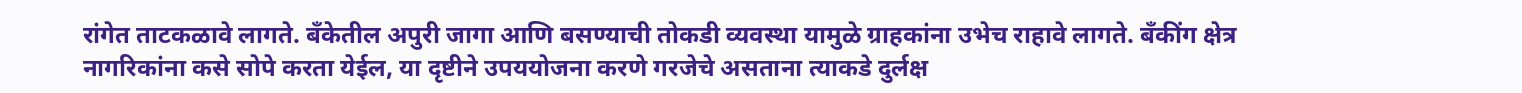रांगेत ताटकळावे लागते. बँकेतील अपुरी जागा आणि बसण्याची तोकडी व्यवस्था यामुळे ग्राहकांना उभेच राहावे लागते. बँकींग क्षेत्र नागरिकांना कसे सोपे करता येईल, या दृष्टीने उपययोजना करणे गरजेचे असताना त्याकडे दुर्लक्ष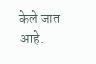केले जात आहे.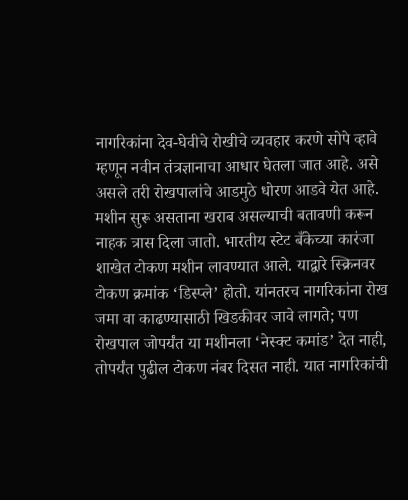नागरिकांना देव-घेवीचे रोखीचे व्यवहार करणे सोपे व्हावे म्हणून नवीन तंत्रज्ञानाचा आधार घेतला जात आहे. असे असले तरी रोखपालांचे आडमुठे धोरण आडवे येत आहे. मशीन सुरू असताना खराब असल्याची बतावणी करून नाहक त्रास दिला जातो. भारतीय स्टेट बँकेच्या कारंजा शाखेत टोकण मशीन लावण्यात आले. याद्वारे स्क्रिनवर टोकण क्रमांक ‘डिस्प्ले’ होतो. यांनतरच नागरिकांना रोख जमा वा काढण्यासाठी खिडकीवर जावे लागते; पण रोखपाल जोपर्यंत या मशीनला ‘नेस्क्ट कमांड’ देत नाही, तोपर्यंत पुढील टोकण नंबर दिसत नाही. यात नागरिकांची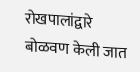रोखपालांद्वारे बोळवण केली जात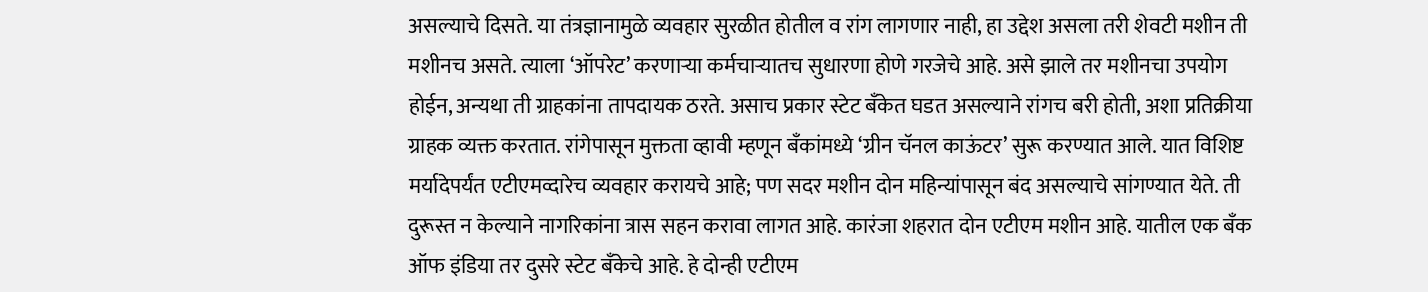असल्याचे दिसते. या तंत्रज्ञानामुळे व्यवहार सुरळीत होतील व रांग लागणार नाही, हा उद्देश असला तरी शेवटी मशीन ती मशीनच असते. त्याला ‘ऑपरेट’ करणाऱ्या कर्मचाऱ्यातच सुधारणा होणे गरजेचे आहे. असे झाले तर मशीनचा उपयोग होईन, अन्यथा ती ग्राहकांना तापदायक ठरते. असाच प्रकार स्टेट बँकेत घडत असल्याने रांगच बरी होती, अशा प्रतिक्रीया ग्राहक व्यक्त करतात. रांगेपासून मुक्तता व्हावी म्हणून बँकांमध्ये ‘ग्रीन चॅनल काऊंटर’ सुरू करण्यात आले. यात विशिष्ट मर्यादेपर्यंत एटीएमव्दारेच व्यवहार करायचे आहे; पण सदर मशीन दोन महिन्यांपासून बंद असल्याचे सांगण्यात येते. ती दुरूस्त न केल्याने नागरिकांना त्रास सहन करावा लागत आहे. कारंजा शहरात दोन एटीएम मशीन आहे. यातील एक बँक ऑफ इंडिया तर दुसरे स्टेट बँकेचे आहे. हे दोन्ही एटीएम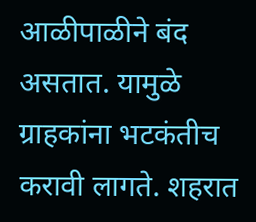आळीपाळीने बंद असतात. यामुळे ग्राहकांना भटकंतीच करावी लागते. शहरात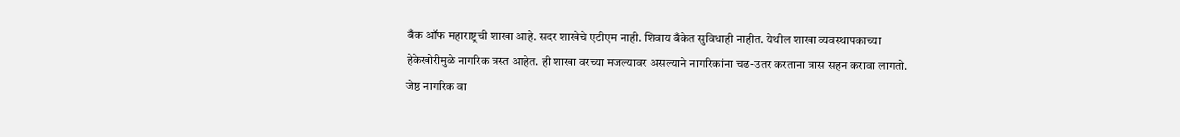बँक ऑफ महाराष्ट्रची शाखा आहे. सदर शाखेचे एटीएम नाही. शिवाय बँकेत सुविधाही नाहीत. येथील शाखा व्यवस्थापकाच्या हेकेखोरीमुळे नागरिक त्रस्त आहेत. ही शाखा वरच्या मजल्यावर असल्याने नागरिकांना चढ-उतर करताना त्रास सहन करावा लागतो. जेष्ठ नागरिक वा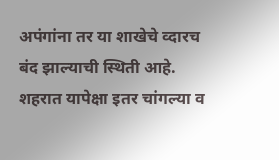अपंगांना तर या शाखेचे व्दारच बंद झाल्याची स्थिती आहे. शहरात यापेक्षा इतर चांगल्या व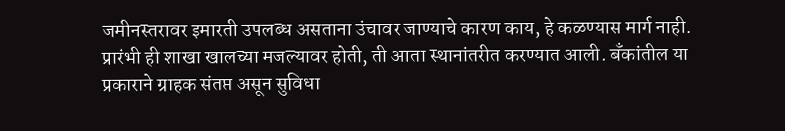जमीनस्तरावर इमारती उपलब्ध असताना उंचावर जाण्याचे कारण काय, हे कळण्यास मार्ग नाही. प्रारंभी ही शाखा खालच्या मजल्यावर होती, ती आता स्थानांतरीत करण्यात आली. बँकांतील या प्रकाराने ग्राहक संतप्त असून सुविधा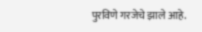पुरविणे गरजेचे झाले आहे.